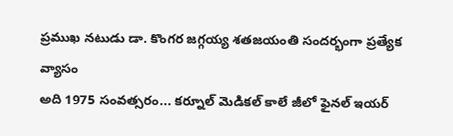ప్రముఖ నటుడు డా. కొంగర జగ్గయ్య శతజయంతి సందర్భంగా ప్రత్యేక వ్యాసం
అది 1975 సంవత్సరం... కర్నూల్ మెడికల్ కాలే జీలో ఫైనల్ ఇయర్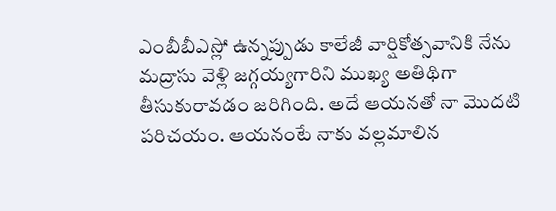ఎంబీబీఎస్లో ఉన్నప్పుడు కాలేజీ వార్షికోత్సవానికి నేను మద్రాసు వెళ్లి జగ్గయ్యగారిని ముఖ్య అతిథిగా తీసుకురావడం జరిగింది. అదే ఆయనతో నా మొదటి పరిచయం. ఆయనంటే నాకు వల్లమాలిన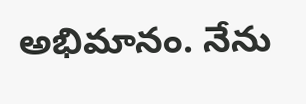అభిమానం. నేను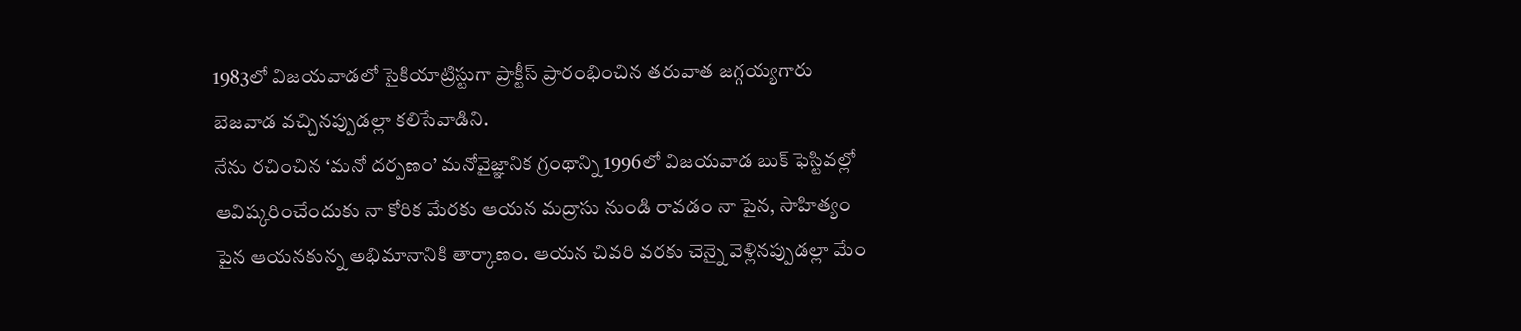1983లో విజయవాడలో సైకియాట్రిస్టుగా ప్రాక్టీస్ ప్రారంభించిన తరువాత జగ్గయ్యగారు బెజవాడ వచ్చినప్పుడల్లా కలిసేవాడిని.
నేను రచించిన ‘మనో దర్పణం’ మనోవైజ్ఞానిక గ్రంథాన్ని 1996లో విజయవాడ బుక్ ఫెస్టివల్లో ఆవిష్కరించేందుకు నా కోరిక మేరకు ఆయన మద్రాసు నుండి రావడం నా పైన, సాహిత్యం పైన ఆయనకున్న అభిమానానికి తార్కాణం. ఆయన చివరి వరకు చెన్నై వెళ్లినప్పుడల్లా మేం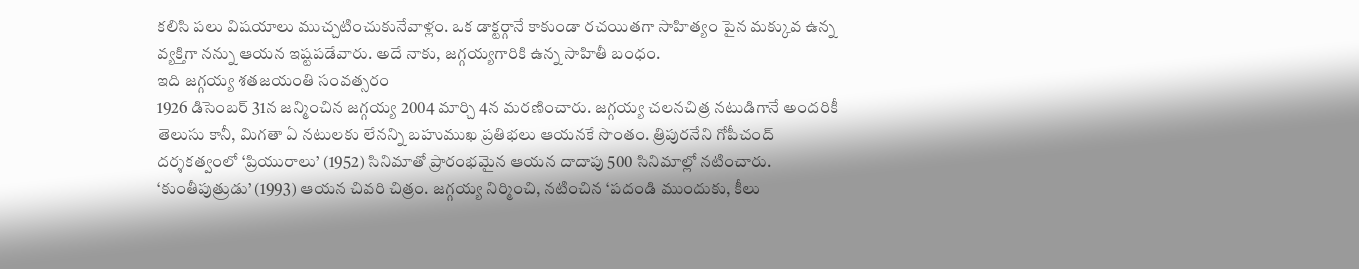కలిసి పలు విషయాలు ముచ్చటించుకునేవాళ్లం. ఒక డాక్టర్గానే కాకుండా రచయితగా సాహిత్యం పైన మక్కువ ఉన్న వ్యక్తిగా నన్ను ఆయన ఇష్టపడేవారు. అదే నాకు, జగ్గయ్యగారికి ఉన్న సాహితీ బంధం.
ఇది జగ్గయ్య శతజయంతి సంవత్సరం
1926 డిసెంబర్ 31న జన్మించిన జగ్గయ్య 2004 మార్చి 4న మరణించారు. జగ్గయ్య చలనచిత్ర నటుడిగానే అందరికీ తెలుసు కానీ, మిగతా ఏ నటులకు లేనన్ని బహుముఖ ప్రతిభలు ఆయనకే సొంతం. త్రిపురనేని గోపీచంద్ దర్శకత్వంలో ‘ప్రియురాలు’ (1952) సినిమాతో ప్రారంభమైన ఆయన దాదాపు 500 సినిమాల్లో నటించారు. ‘కుంతీపుత్రుడు’ (1993) ఆయన చివరి చిత్రం. జగ్గయ్య నిర్మించి, నటించిన ‘పదండి ముందుకు, కీలు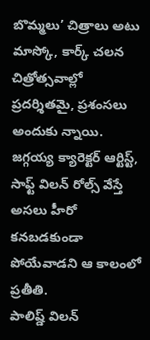బొమ్మలు’ చిత్రాలు అటు మాస్కో, కార్క్ చలన చిత్రోత్సవాల్లో ప్రదర్శితమై, ప్రశంసలు అందుకు న్నాయి. జగ్గయ్య క్యారెక్టర్ ఆర్టిస్ట్, సాఫ్ట్ విలన్ రోల్స్ వేస్తే అసలు హీరో కనబడకుండా పోయేవాడని ఆ కాలంలో ప్రతీతి.
పాలిష్డ్ విలన్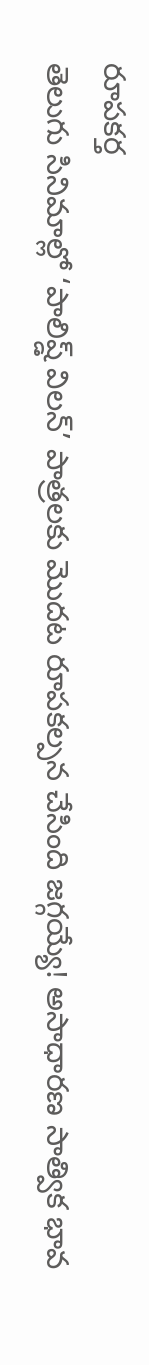రూపకర్త
తెలుగు సినిమాల్లో ‘పాలిష్డ్ విలన్’ పాత్రలకు మొదట రూపకల్పన చేసింది జగ్గయ్యే! అసాధారణ సాత్విక భావ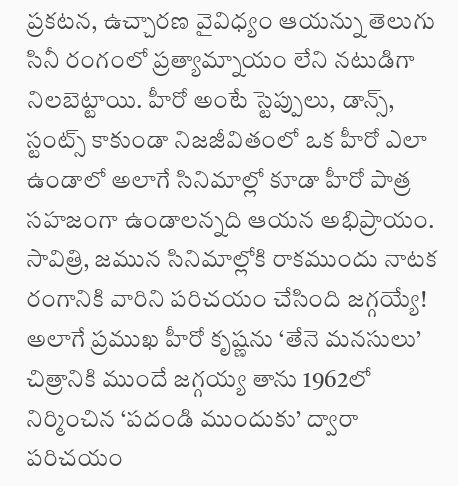ప్రకటన, ఉచ్చారణ వైవిధ్యం ఆయన్ను తెలుగు సినీ రంగంలో ప్రత్యామ్నాయం లేని నటుడిగా నిలబెట్టాయి. హీరో అంటే స్టెప్పులు, డాన్స్, స్టంట్స్ కాకుండా నిజజీవితంలో ఒక హీరో ఎలా ఉండాలో అలాగే సినిమాల్లో కూడా హీరో పాత్ర సహజంగా ఉండాలన్నది ఆయన అభిప్రాయం.
సావిత్రి, జమున సినిమాల్లోకి రాకముందు నాటక రంగానికి వారిని పరిచయం చేసింది జగ్గయ్యే! అలాగే ప్రముఖ హీరో కృష్ణను ‘తేనె మనసులు’ చిత్రానికి ముందే జగ్గయ్య తాను 1962లో నిర్మించిన ‘పదండి ముందుకు’ ద్వారా పరిచయం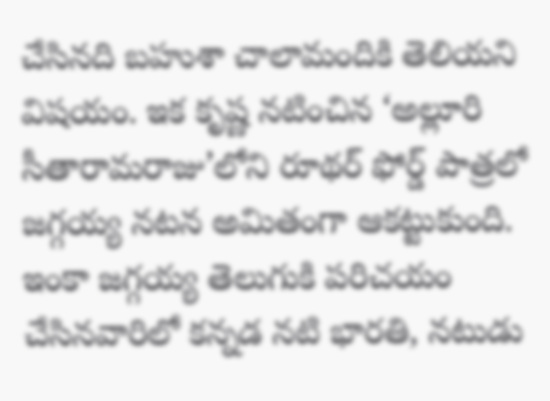చేసినది బహుశా చాలామందికి తెలియని విషయం. ఇక కృష్ణ నటించిన ‘అల్లూరి సీతారామరాజు’లోని రూథర్ ఫోర్డ్ పాత్రలో జగ్గయ్య నటన అమితంగా ఆకట్టుకుంది. ఇంకా జగ్గయ్య తెలుగుకి పరిచయం చేసినవారిలో కన్నడ నటి భారతి, నటుడు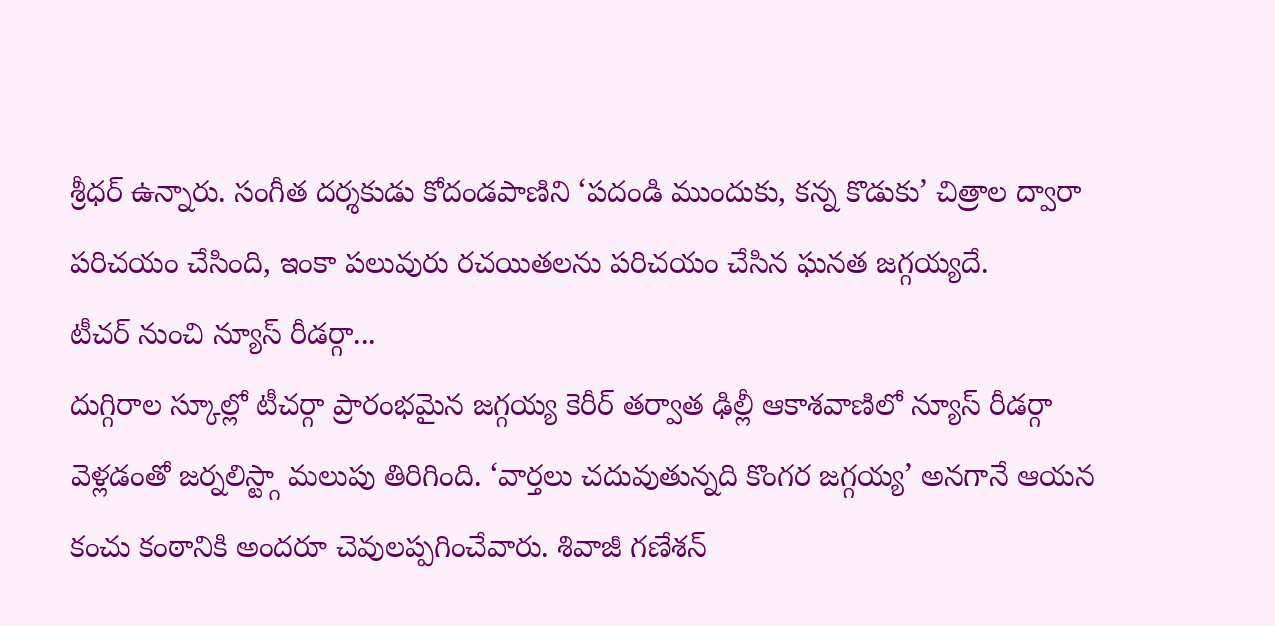శ్రీధర్ ఉన్నారు. సంగీత దర్శకుడు కోదండపాణిని ‘పదండి ముందుకు, కన్న కొడుకు’ చిత్రాల ద్వారా పరిచయం చేసింది, ఇంకా పలువురు రచయితలను పరిచయం చేసిన ఘనత జగ్గయ్యదే.
టీచర్ నుంచి న్యూస్ రీడర్గా...
దుగ్గిరాల స్కూల్లో టీచర్గా ప్రారంభమైన జగ్గయ్య కెరీర్ తర్వాత ఢిల్లీ ఆకాశవాణిలో న్యూస్ రీడర్గా వెళ్లడంతో జర్నలిస్ట్గా మలుపు తిరిగింది. ‘వార్తలు చదువుతున్నది కొంగర జగ్గయ్య’ అనగానే ఆయన కంచు కంఠానికి అందరూ చెవులప్పగించేవారు. శివాజీ గణేశన్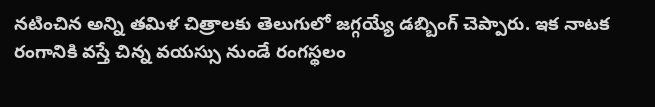నటించిన అన్ని తమిళ చిత్రాలకు తెలుగులో జగ్గయ్యే డబ్బింగ్ చెప్పారు. ఇక నాటక రంగానికి వస్తే చిన్న వయస్సు నుండే రంగస్థలం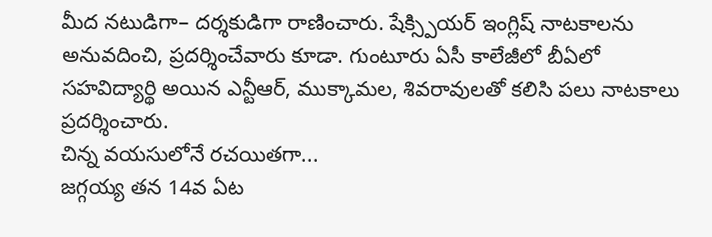మీద నటుడిగా– దర్శకుడిగా రాణించారు. షేక్స్పియర్ ఇంగ్లిష్ నాటకాలను అనువదించి, ప్రదర్శించేవారు కూడా. గుంటూరు ఏసీ కాలేజీలో బీఏలో సహవిద్యార్థి అయిన ఎన్టీఆర్, ముక్కామల, శివరావులతో కలిసి పలు నాటకాలు ప్రదర్శించారు.
చిన్న వయసులోనే రచయితగా...
జగ్గయ్య తన 14వ ఏట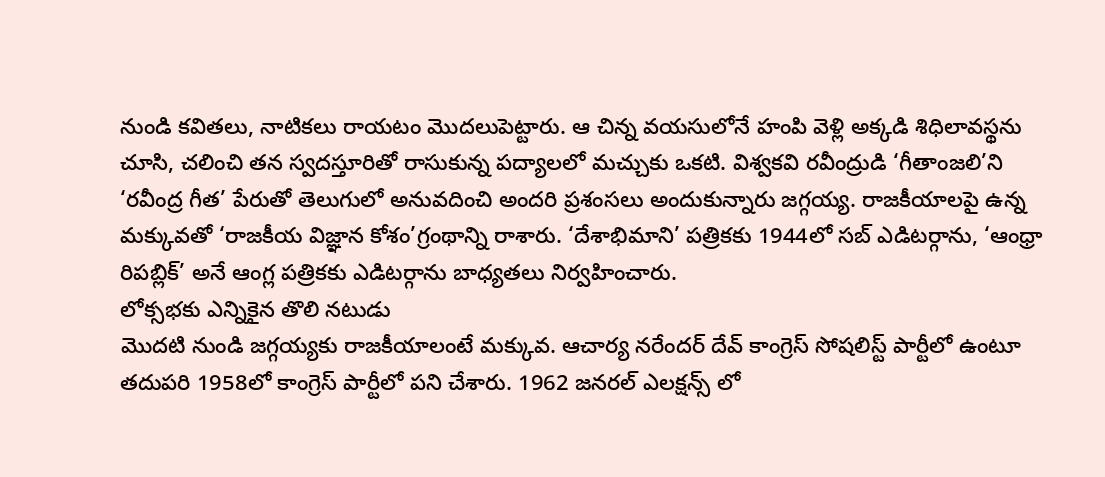నుండి కవితలు, నాటికలు రాయటం మొదలుపెట్టారు. ఆ చిన్న వయసులోనే హంపి వెళ్లి అక్కడి శిధిలావస్థను చూసి, చలించి తన స్వదస్తూరితో రాసుకున్న పద్యాలలో మచ్చుకు ఒకటి. విశ్వకవి రవీంద్రుడి ‘గీతాంజలి’ని ‘రవీంద్ర గీత’ పేరుతో తెలుగులో అనువదించి అందరి ప్రశంసలు అందుకున్నారు జగ్గయ్య. రాజకీయాలపై ఉన్న మక్కువతో ‘రాజకీయ విజ్ఞాన కోశం’గ్రంథాన్ని రాశారు. ‘దేశాభిమాని’ పత్రికకు 1944లో సబ్ ఎడిటర్గాను, ‘ఆంధ్రా రిపబ్లిక్’ అనే ఆంగ్ల పత్రికకు ఎడిటర్గాను బాధ్యతలు నిర్వహించారు.
లోక్సభకు ఎన్నికైన తొలి నటుడు
మొదటి నుండి జగ్గయ్యకు రాజకీయాలంటే మక్కువ. ఆచార్య నరేందర్ దేవ్ కాంగ్రెస్ సోషలిస్ట్ పార్టీలో ఉంటూ తదుపరి 1958లో కాంగ్రెస్ పార్టీలో పని చేశారు. 1962 జనరల్ ఎలక్షన్స్ లో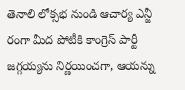తెనాలి లోక్సభ నుండి ఆచార్య ఎన్జీ రంగా మీద పోటీకి కాంగ్రెస్ పార్టీ జగ్గయ్యను నిర్ణయించగా, ఆయన్ను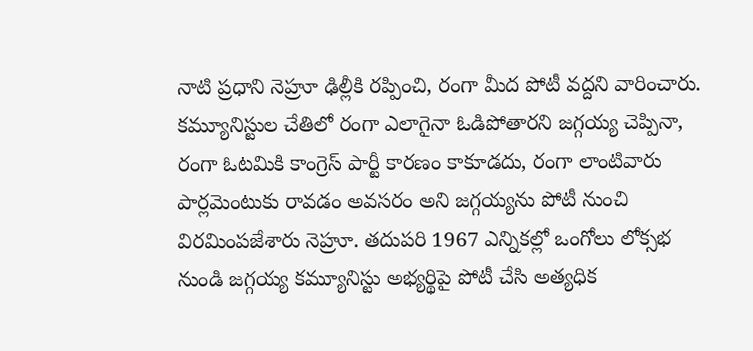నాటి ప్రధాని నెహ్రూ ఢిల్లీకి రప్పించి, రంగా మీద పోటీ వద్దని వారించారు.
కమ్యూనిస్టుల చేతిలో రంగా ఎలాగైనా ఓడిపోతారని జగ్గయ్య చెప్పినా, రంగా ఓటమికి కాంగ్రెస్ పార్టీ కారణం కాకూడదు, రంగా లాంటివారు పార్లమెంటుకు రావడం అవసరం అని జగ్గయ్యను పోటీ నుంచి విరమింపజేశారు నెహ్రూ. తదుపరి 1967 ఎన్నికల్లో ఒంగోలు లోక్సభ నుండి జగ్గయ్య కమ్యూనిస్టు అభ్యర్థిపై పోటీ చేసి అత్యధిక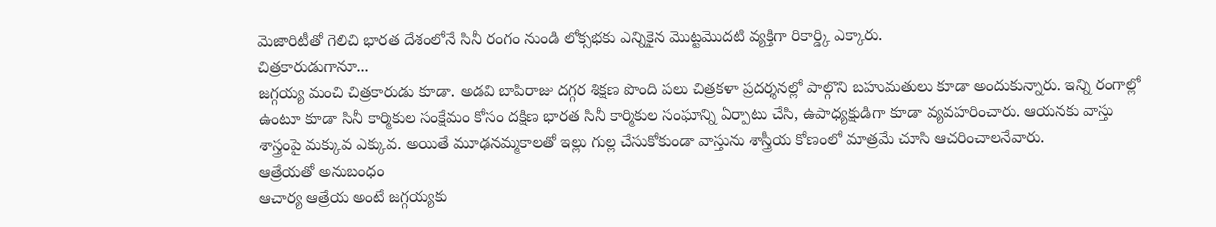మెజారిటీతో గెలిచి భారత దేశంలోనే సినీ రంగం నుండి లోక్సభకు ఎన్నికైన మొట్టమొదటి వ్యక్తిగా రికార్డ్కి ఎక్కారు.
చిత్రకారుడుగానూ...
జగ్గయ్య మంచి చిత్రకారుడు కూడా. అడవి బాపిరాజు దగ్గర శిక్షణ పొంది పలు చిత్రకళా ప్రదర్శనల్లో పాల్గొని బహుమతులు కూడా అందుకున్నారు. ఇన్ని రంగాల్లో ఉంటూ కూడా సినీ కార్మికుల సంక్షేమం కోసం దక్షిణ భారత సినీ కార్మికుల సంఘాన్ని ఏర్పాటు చేసి, ఉపాధ్యక్షుడిగా కూడా వ్యవహరించారు. ఆయనకు వాస్తు శాస్త్రంపై మక్కువ ఎక్కువ. అయితే మూఢనమ్మకాలతో ఇల్లు గుల్ల చేసుకోకుండా వాస్తును శాస్త్రీయ కోణంలో మాత్రమే చూసి ఆచరించాలనేవారు.
ఆత్రేయతో అనుబంధం
ఆచార్య ఆత్రేయ అంటే జగ్గయ్యకు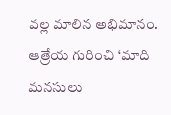వల్ల మాలిన అభిమానం. ఆత్రేయ గురించి ‘మాది మనసులు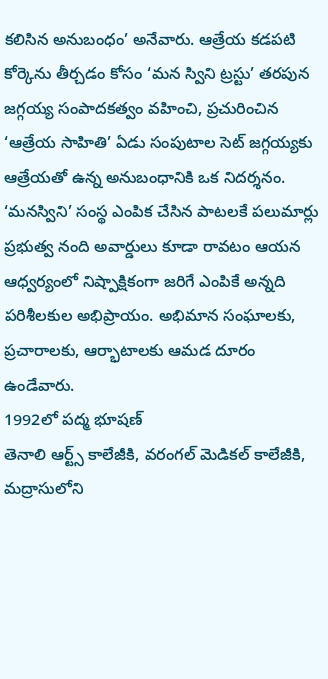కలిసిన అనుబంధం’ అనేవారు. ఆత్రేయ కడపటి కోర్కెను తీర్చడం కోసం ‘మన స్విని ట్రస్టు’ తరపున జగ్గయ్య సంపాదకత్వం వహించి, ప్రచురించిన ‘ఆత్రేయ సాహితి’ ఏడు సంపుటాల సెట్ జగ్గయ్యకు ఆత్రేయతో ఉన్న అనుబంధానికి ఒక నిదర్శనం. ‘మనస్విని’ సంస్థ ఎంపిక చేసిన పాటలకే పలుమార్లు ప్రభుత్వ నంది అవార్డులు కూడా రావటం ఆయన ఆధ్వర్యంలో నిష్పాక్షికంగా జరిగే ఎంపికే అన్నది పరిశీలకుల అభిప్రాయం. అభిమాన సంఘాలకు, ప్రచారాలకు, ఆర్భాటాలకు ఆమడ దూరం ఉండేవారు.
1992లో పద్మ భూషణ్
తెనాలి ఆర్ట్స్ కాలేజీకి, వరంగల్ మెడికల్ కాలేజీకి, మద్రాసులోని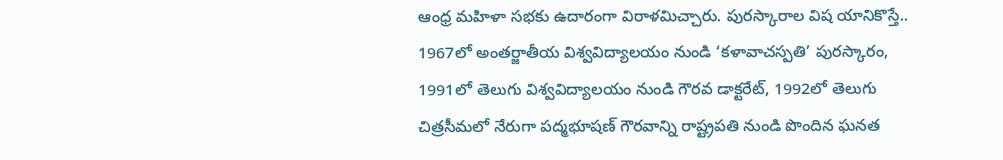ఆంధ్ర మహిళా సభకు ఉదారంగా విరాళమిచ్చారు. పురస్కారాల విష యానికొస్తే.. 1967లో అంతర్జాతీయ విశ్వవిద్యాలయం నుండి ‘కళావాచస్పతి’ పురస్కారం, 1991లో తెలుగు విశ్వవిద్యాలయం నుండి గౌరవ డాక్టరేట్, 1992లో తెలుగు చిత్రసీమలో నేరుగా పద్మభూషణ్ గౌరవాన్ని రాష్ట్రపతి నుండి పొందిన ఘనత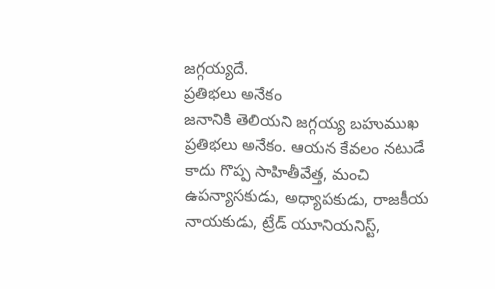జగ్గయ్యదే.
ప్రతిభలు అనేకం
జనానికి తెలియని జగ్గయ్య బహుముఖ ప్రతిభలు అనేకం. ఆయన కేవలం నటుడే కాదు గొప్ప సాహితీవేత్త, మంచి ఉపన్యాసకుడు, అధ్యాపకుడు, రాజకీయ నాయకుడు, ట్రేడ్ యూనియనిస్ట్,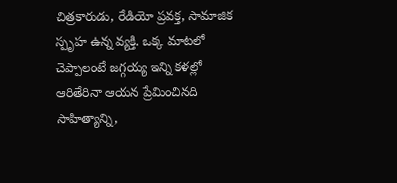చిత్రకారుడు, రేడియో ప్రవక్త, సామాజిక స్పృహ ఉన్న వ్యక్తి. ఒక్క మాటలో చెప్పాలంటే జగ్గయ్య ఇన్ని కళల్లో ఆరితేరినా ఆయన ప్రేమించినది సాహిత్యాన్ని,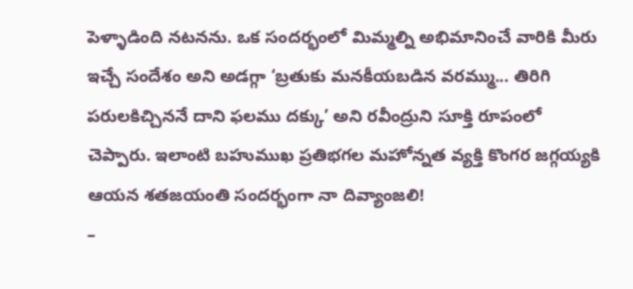పెళ్ళాడింది నటనను. ఒక సందర్భంలో మిమ్మల్ని అభిమానించే వారికి మీరు ఇచ్చే సందేశం అని అడగ్గా ‘బ్రతుకు మనకీయబడిన వరమ్ము... తిరిగి పరులకిచ్చిననే దాని ఫలము దక్కు’ అని రవీంద్రుని సూక్తి రూపంలో చెప్పారు. ఇలాంటి బహుముఖ ప్రతిభగల మహోన్నత వ్యక్తి కొంగర జగ్గయ్యకి ఆయన శతజయంతి సందర్భంగా నా దివ్యాంజలి!
–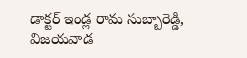డాక్టర్ ఇండ్ల రామ సుబ్బారెడ్డి, విజయవాడ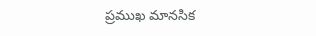ప్రముఖ మానసిక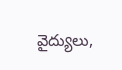వైద్యులు,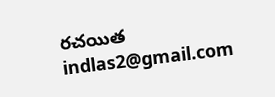రచయిత
indlas2@gmail.com